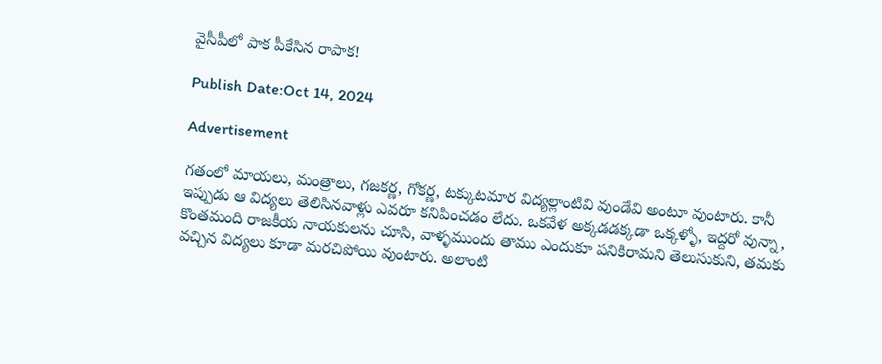వైసీపీలో పాక పీకేసిన రాపాక!

Publish Date:Oct 14, 2024

Advertisement

గతంలో మాయలు, మంత్రాలు, గజకర్ణ, గోకర్ణ, టక్కుటమార విద్యల్లాంటివి వుండేవి అంటూ వుంటారు. కానీ ఇప్పుడు ఆ విద్యలు తెలిసినవాళ్లు ఎవరూ కనిపించడం లేదు. ఒకవేళ అక్కడడక్కడా ఒక్కళ్ళో, ఇద్దరో వున్నా, కొంతమంది రాజకీయ నాయకులను చూసి, వాళ్ళముందు తాము ఎందుకూ పనికిరామని తెలుసుకుని, తమకు వచ్చిన విద్యలు కూడా మరచిపోయి వుంటారు. అలాంటి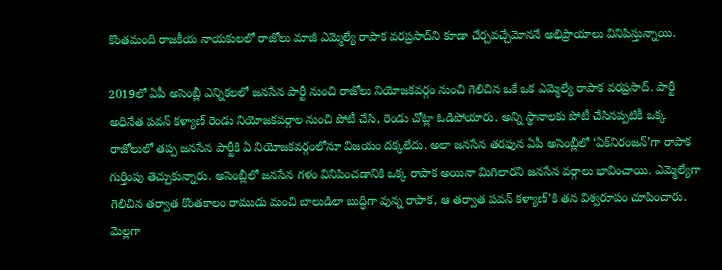కొంతమంది రాజకీయ నాయకులలో రాజోలు మాజీ ఎమ్మెల్యే రాపాక వరప్రసాద్‌ని కూడా చేర్చవచ్చేమోననే అభిప్రాయాలు వినిపిస్తున్నాయి.

2019లో ఏపీ అసెంబ్లీ ఎన్నికలలో జనసేన పార్టీ నుంచి రాజోలు నియోజకవర్గం నుంచి గెలిచిన ఒకే ఒక ఎమ్మెల్యే రాపాక వరప్రసాద్. పార్టీ అధినేత పవన్ కళ్యాణ్ రెండు నియోజకవర్గాల నుంచి పోటీ చేసి, రెండు చోట్లా ఓడిపోయారు. అన్ని స్థానాలకు పోటీ చేసినప్పటికీ ఒక్క రాజోలులో తప్ప జనసేన పార్టీకి ఏ నియోజకవర్గంలోనూ విజయం దక్కలేదు. అలా జనసేన తరఫున ఏపీ అసెంబ్లీలో ‘ఏక్‌నిరంజన్’గా రాపాక గుర్తింపు తెచ్చుకున్నారు. అసెంబ్లీలో జనసేన గళం వినిపించడానికి ఒక్క రాపాక అయినా మిగిలారని జనసేన వర్గాలు భావించాయి. ఎమ్మెల్యేగా గెలిచిన తర్వాత కొంతకాలం రాముడు మంచి బాలుడిలా బుద్ధిగా వున్న రాపాక, ఆ తర్వాత పవన్ కళ్యాణ్’కి తన విశ్వరూపం చూపించారు. మెల్లగా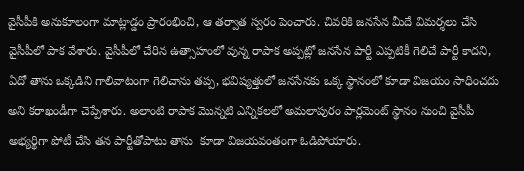వైసీపీకి అనుకూలంగా మాట్లాడ్డం ప్రారంభించి, ఆ తర్వాత స్వరం పెంచారు. చివరికి జనసేన మీదే విమర్శలు చేసి వైసీపీలో పాక వేశారు. వైసీపీలో చేరిన ఉత్సాహంలో వున్న రాపాక అప్పట్లో జనసేన పార్టీ ఎప్పటికీ గెలిచే పార్టీ కాదని, ఏదో తాను ఒక్కడిని గాలివాటంగా గెలిచాను తప్ప, భవిష్యత్తులో జనసేనకు ఒక్క స్థానంలో కూడా విజయం సాధించదు అని కరాఖండీగా చెప్పేశారు. అలాంటి రాపాక మొన్నటి ఎన్నికలలో అమలాపురం పార్లమెంట్ స్థానం నుంచి వైసీపీ అభ్యర్థిగా పోటీ చేసి తన పార్టీతోపాటు తాను  కూడా విజయవంతంగా ఓడిపోయారు.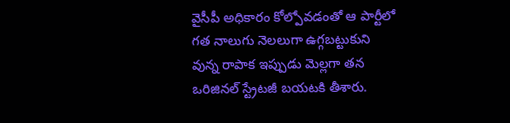వైసీపీ అధికారం కోల్పోవడంతో ఆ పార్టీలో గత నాలుగు నెలలుగా ఉగ్గబట్టుకుని వున్న రాపాక ఇప్పుడు మెల్లగా తన ఒరిజినల్ స్ట్రేటజీ బయటకి తీశారు.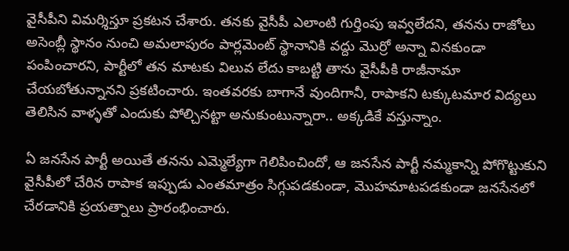వైసీపీని విమర్శిస్తూ ప్రకటన చేశారు. తనకు వైసీపీ ఎలాంటి గుర్తింపు ఇవ్వలేదని, తనను రాజోలు అసెంబ్లీ స్థానం నుంచి అమలాపురం పార్లమెంట్ స్థానానికి వద్దు మొర్రో అన్నా వినకుండా పంపించారని, పార్టీలో తన మాటకు విలువ లేదు కాబట్టి తాను వైసీపీకి రాజీనామా చేయబోతున్నానని ప్రకటించారు. ఇంతవరకు బాగానే వుందిగానీ, రాపాకని టక్కుటమార విద్యలు తెలిసిన వాళ్ళతో ఎందుకు పోల్చినట్టా అనుకుంటున్నారా.. అక్కడికే వస్తున్నాం.

ఏ జనసేన పార్టీ అయితే తనను ఎమ్మెల్యేగా గెలిపించిందో, ఆ జనసేన పార్టీ నమ్మకాన్ని పోగొట్టుకుని వైసీపీలో చేరిన రాపాక ఇప్పుడు ఎంతమాత్రం సిగ్గుపడకుండా, మొహమాటపడకుండా జనసేనలో చేరడానికి ప్రయత్నాలు ప్రారంభించారు.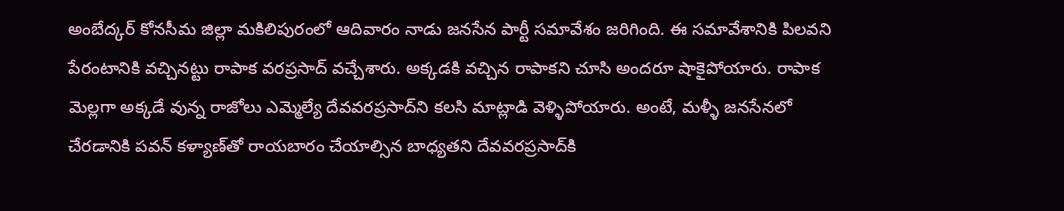అంబేద్కర్ కోనసీమ జిల్లా మకిలిపురంలో ఆదివారం నాడు జనసేన పార్టీ సమావేశం జరిగింది. ఈ సమావేశానికి పిలవని పేరంటానికి వచ్చినట్టు రాపాక వరప్రసాద్ వచ్చేశారు. అక్కడకి వచ్చిన రాపాకని చూసి అందరూ షాకైపోయారు. రాపాక మెల్లగా అక్కడే వున్న రాజోలు ఎమ్మెల్యే దేవవరప్రసాద్‌ని కలసి మాట్లాడి వెళ్ళిపోయారు. అంటే, మళ్ళీ జనసేనలో చేరడానికి పవన్ కళ్యాణ్‌తో రాయబారం చేయాల్సిన బాధ్యతని దేవవరప్రసాద్‌కి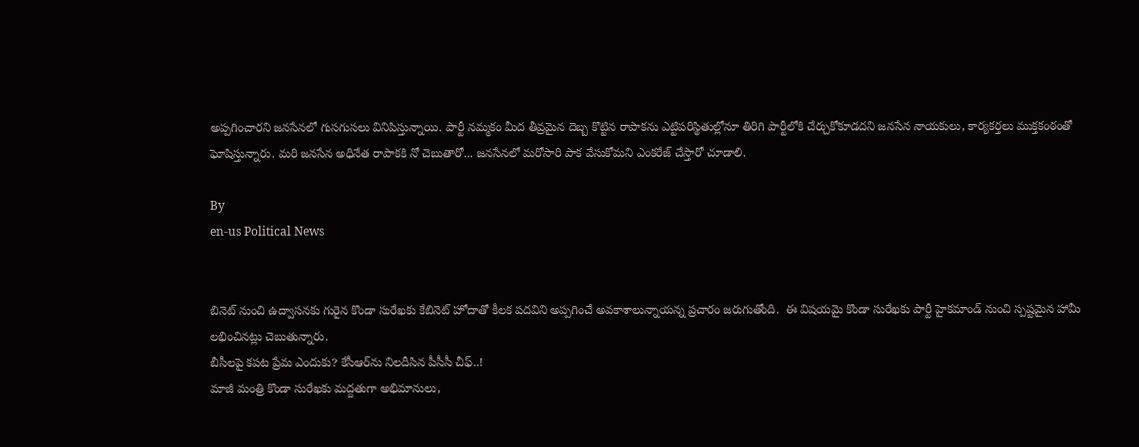అప్పగించారని జనసేనలో గుసగుసలు వినిపిస్తున్నాయి. పార్టీ నమ్మకం మీద తీవ్రమైన దెబ్బ కొట్టిన రాపాకను ఎట్టిపరిస్థితుల్లోనూ తిరిగి పార్టీలోకి చేర్చుకోకూడదని జనసేన నాయకులు, కార్యకర్తలు ముక్తకంఠంతో ఘోషిస్తున్నారు. మరి జనసేన అధినేత రాపాకకి నో చెబుతారో... జనసేనలో మరోసారి పాక వేసుకోమని ఎంకరేజ్ చేస్తారో చూడాలి.

By
en-us Political News


బినెట్ నుంచి ఉద్వాసనకు గురైన కొండా సురేఖకు కేబినెట్ హోదాతో కీలక పదవిని అప్పగించే అవకాశాలున్నాయన్న ప్రచారం జరుగుతోంది.  ఈ విషయమై కొండా సురేఖకు పార్టీ హైకమాండ్ నుంచి స్పష్టమైన హామీ లభించినట్లు చెబుతున్నారు.
బీసీలపై కపట ప్రేమ ఎందుకు? కేసీఆర్‌ను నిలదీసిన పీసీసీ చీఫ్..!
మాజీ మంత్రి కొండా సురేఖకు మద్దతుగా అభిమానులు,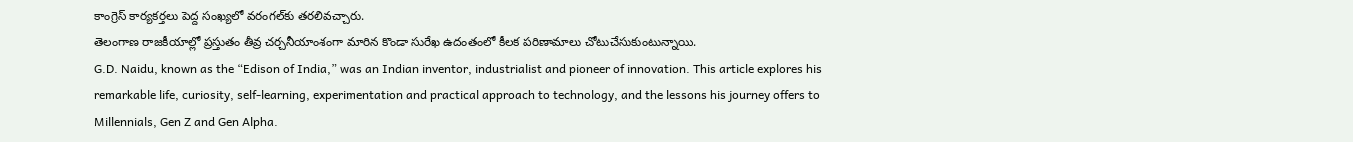కాంగ్రెస్ కార్యకర్తలు పెద్ద సంఖ్యలో వరంగల్‌కు తరలివచ్చారు.
తెలంగాణ రాజకీయాల్లో ప్రస్తుతం తీవ్ర చర్చనీయాంశంగా మారిన కొండా సురేఖ ఉదంతంలో కీలక పరిణామాలు చోటుచేసుకుంటున్నాయి.
G.D. Naidu, known as the “Edison of India,” was an Indian inventor, industrialist and pioneer of innovation. This article explores his remarkable life, curiosity, self-learning, experimentation and practical approach to technology, and the lessons his journey offers to Millennials, Gen Z and Gen Alpha.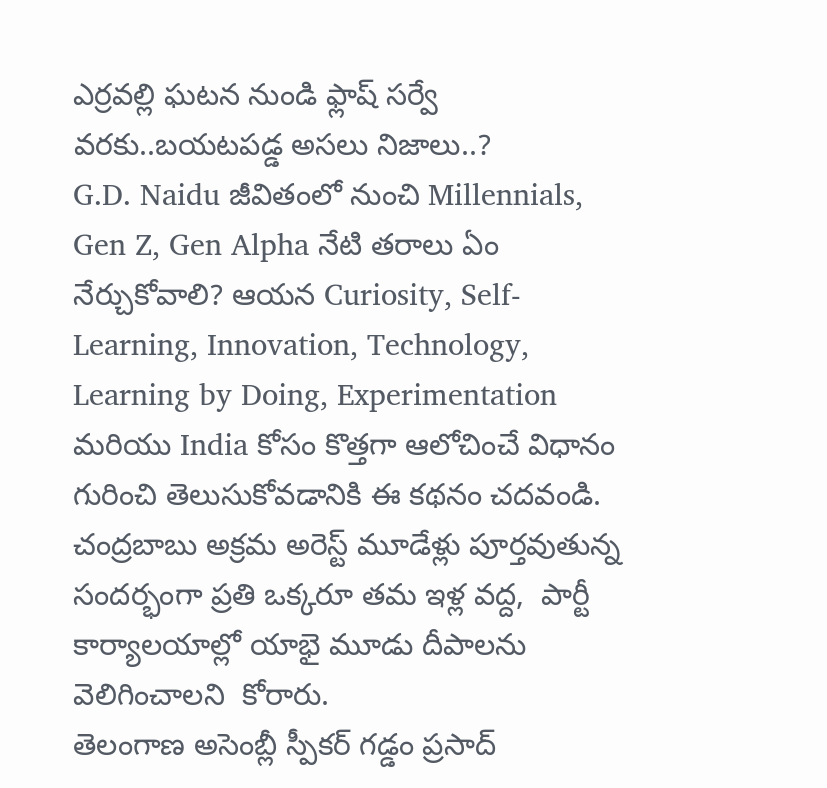ఎర్రవల్లి ఘటన నుండి ఫ్లాష్ సర్వే వరకు..బయటపడ్డ అసలు నిజాలు..?
G.D. Naidu జీవితంలో నుంచి Millennials, Gen Z, Gen Alpha నేటి తరాలు ఏం నేర్చుకోవాలి? ఆయన Curiosity, Self-Learning, Innovation, Technology, Learning by Doing, Experimentation మరియు India కోసం కొత్తగా ఆలోచించే విధానం గురించి తెలుసుకోవడానికి ఈ కథనం చదవండి.
చంద్రబాబు అక్రమ అరెస్ట్ మూడేళ్లు పూర్తవుతున్న సందర్భంగా ప్రతి ఒక్కరూ తమ ఇళ్ల వద్ద,  పార్టీ కార్యాలయాల్లో యాభై మూడు దీపాలను వెలిగించాలని  కోరారు.
తెలంగాణ అసెంబ్లీ స్పీకర్ గడ్డం ప్రసాద్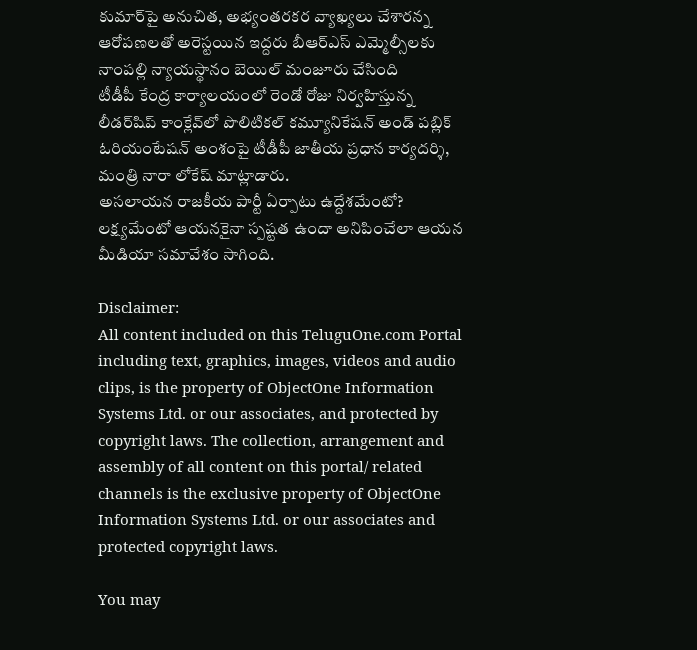కుమార్‌పై అనుచిత, అభ్యంతరకర వ్యాఖ్యలు చేశారన్న ఆరోపణలతో అరెస్టయిన ఇద్దరు బీఆర్ఎస్ ఎమ్మెల్సీలకు నాంపల్లి న్యాయస్థానం బెయిల్ మంజూరు చేసింది
టీడీపీ కేంద్ర కార్యాలయంలో రెండో రోజు నిర్వహిస్తున్న లీడర్‌షిప్ కాంక్లేవ్‌లో పొలిటికల్ కమ్యూనికేషన్ అండ్ పబ్లిక్ ఓరియంటేషన్ అంశంపై టీడీపీ జాతీయ ప్రధాన కార్యదర్శి, మంత్రి నారా లోకేష్ మాట్లాడారు.
అసలాయన రాజకీయ పార్టీ ఏర్పాటు ఉద్దేశమేంటో? లక్ష్యమేంటో ఆయనకైనా స్పష్టత ఉందా అనిపించేలా ఆయన మీడియా సమావేశం సాగింది.

Disclaimer:
All content included on this TeluguOne.com Portal including text, graphics, images, videos and audio clips, is the property of ObjectOne Information Systems Ltd. or our associates, and protected by copyright laws. The collection, arrangement and assembly of all content on this portal/ related channels is the exclusive property of ObjectOne Information Systems Ltd. or our associates and protected copyright laws.

You may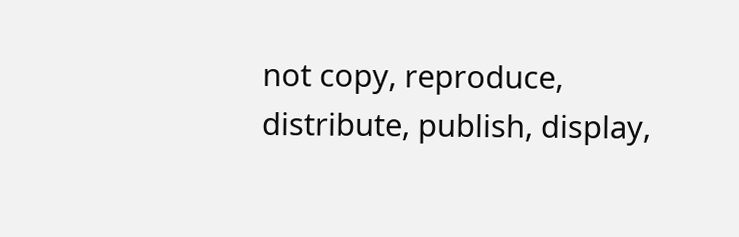not copy, reproduce, distribute, publish, display,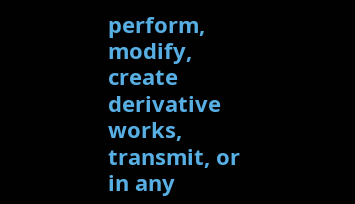perform, modify, create derivative works, transmit, or in any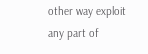other way exploit any part of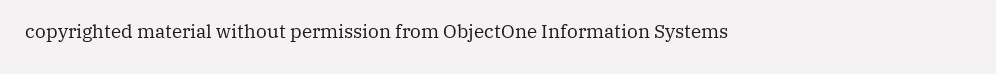copyrighted material without permission from ObjectOne Information Systems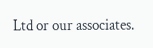Ltd or our associates.